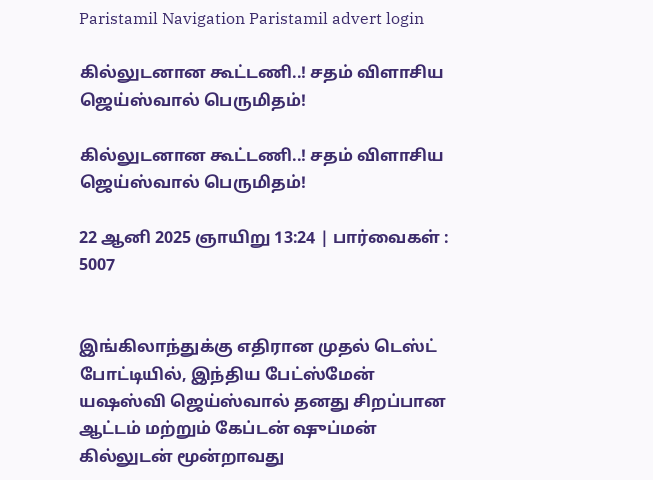Paristamil Navigation Paristamil advert login

கில்லுடனான கூட்டணி..! சதம் விளாசிய ஜெய்ஸ்வால் பெருமிதம்!

கில்லுடனான கூட்டணி..! சதம் விளாசிய ஜெய்ஸ்வால் பெருமிதம்!

22 ஆனி 2025 ஞாயிறு 13:24 | பார்வைகள் : 5007


இங்கிலாந்துக்கு எதிரான முதல் டெஸ்ட் போட்டியில், இந்திய பேட்ஸ்மேன் யஷஸ்வி ஜெய்ஸ்வால் தனது சிறப்பான ஆட்டம் மற்றும் கேப்டன் ஷுப்மன் கில்லுடன் மூன்றாவது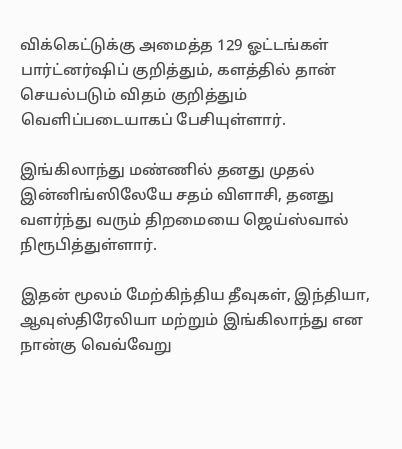விக்கெட்டுக்கு அமைத்த 129 ஓட்டங்கள் பார்ட்னர்ஷிப் குறித்தும், களத்தில் தான் செயல்படும் விதம் குறித்தும் வெளிப்படையாகப் பேசியுள்ளார்.

இங்கிலாந்து மண்ணில் தனது முதல் இன்னிங்ஸிலேயே சதம் விளாசி, தனது வளர்ந்து வரும் திறமையை ஜெய்ஸ்வால் நிரூபித்துள்ளார்.

இதன் மூலம் மேற்கிந்திய தீவுகள், இந்தியா, ஆவுஸ்திரேலியா மற்றும் இங்கிலாந்து என நான்கு வெவ்வேறு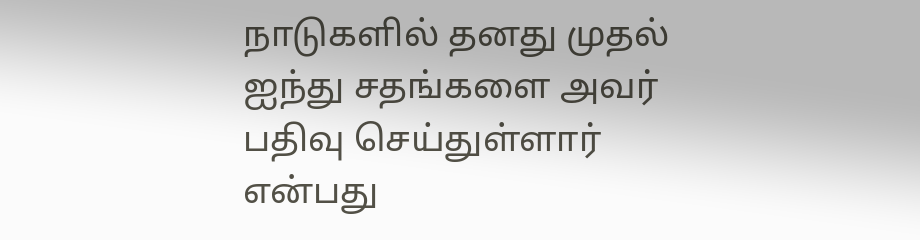நாடுகளில் தனது முதல் ஐந்து சதங்களை அவர் பதிவு செய்துள்ளார் என்பது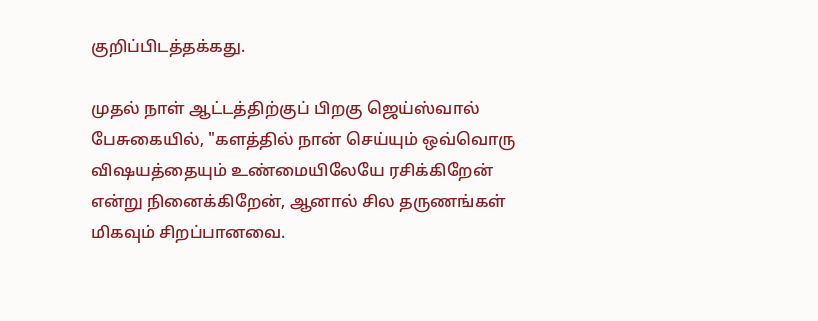குறிப்பிடத்தக்கது.

முதல் நாள் ஆட்டத்திற்குப் பிறகு ஜெய்ஸ்வால் பேசுகையில், "களத்தில் நான் செய்யும் ஒவ்வொரு விஷயத்தையும் உண்மையிலேயே ரசிக்கிறேன் என்று நினைக்கிறேன், ஆனால் சில தருணங்கள் மிகவும் சிறப்பானவை.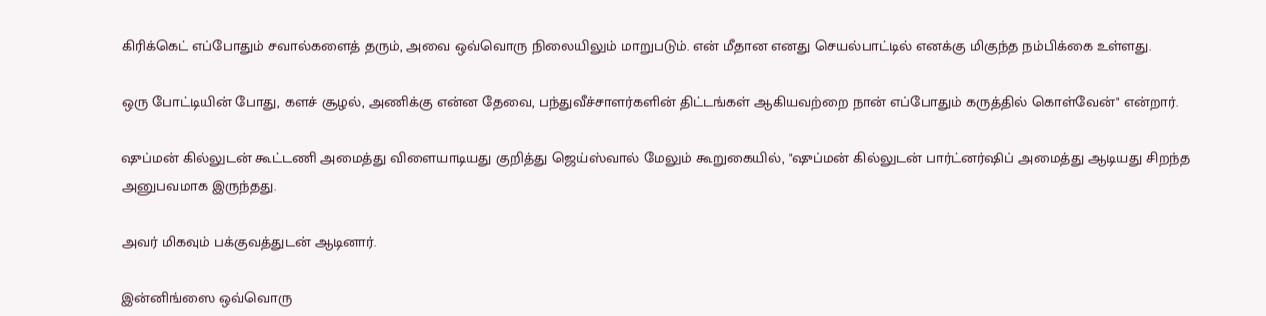கிரிக்கெட் எப்போதும் சவால்களைத் தரும், அவை ஒவ்வொரு நிலையிலும் மாறுபடும். என் மீதான எனது செயல்பாட்டில் எனக்கு மிகுந்த நம்பிக்கை உள்ளது.

ஒரு போட்டியின் போது, களச் சூழல், அணிக்கு என்ன தேவை, பந்துவீச்சாளர்களின் திட்டங்கள் ஆகியவற்றை நான் எப்போதும் கருத்தில் கொள்வேன்" என்றார்.

ஷுப்மன் கில்லுடன் கூட்டணி அமைத்து விளையாடியது குறித்து ஜெய்ஸ்வால் மேலும் கூறுகையில், "ஷுப்மன் கில்லுடன் பார்ட்னர்ஷிப் அமைத்து ஆடியது சிறந்த அனுபவமாக இருந்தது.

அவர் மிகவும் பக்குவத்துடன் ஆடினார்.

இன்னிங்ஸை ஒவ்வொரு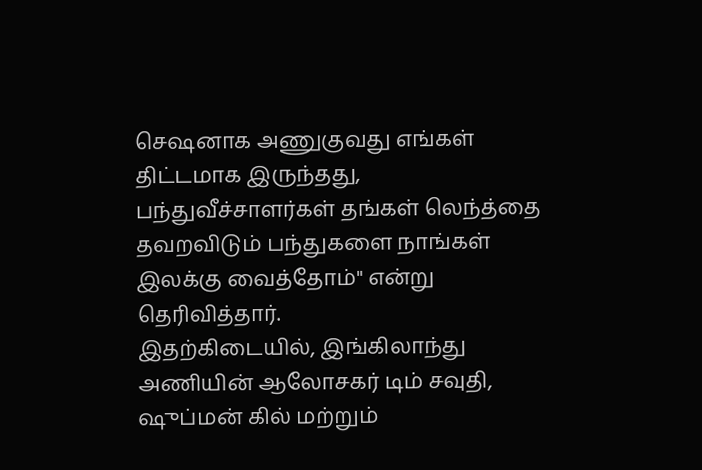செஷனாக அணுகுவது எங்கள் திட்டமாக இருந்தது, பந்துவீச்சாளர்கள் தங்கள் லெந்த்தை தவறவிடும் பந்துகளை நாங்கள் இலக்கு வைத்தோம்" என்று தெரிவித்தார்.
இதற்கிடையில், இங்கிலாந்து அணியின் ஆலோசகர் டிம் சவுதி, ஷுப்மன் கில் மற்றும்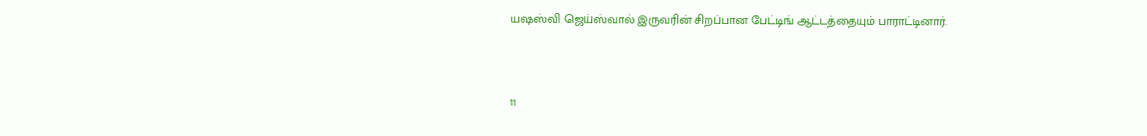யஷஸ்வி ஜெய்ஸ்வால் இருவரின் சிறப்பான பேட்டிங் ஆட்டத்தையும் பாராட்டினார்.



11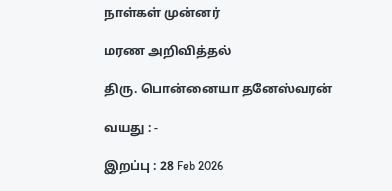நாள்கள் முன்னர்

மரண அறிவித்தல்

திரு. பொன்னையா தனேஸ்வரன்

வயது : -

இறப்பு : 28 Feb 2026